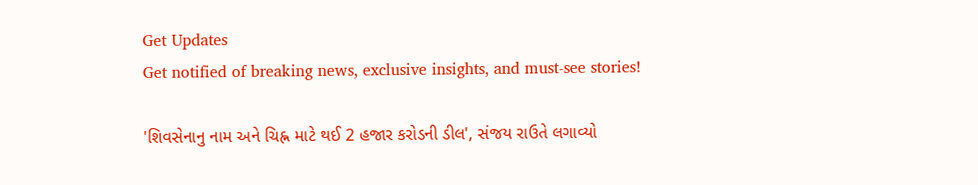Get Updates
Get notified of breaking news, exclusive insights, and must-see stories!

'શિવસેનાનુ નામ અને ચિહ્ન માટે થઈ 2 હજાર કરોડની ડીલ', સંજય રાઉતે લગાવ્યો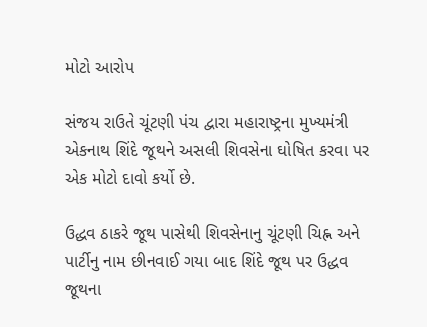મોટો આરોપ

સંજય રાઉતે ચૂંટણી પંચ દ્વારા મહારાષ્ટ્રના મુખ્યમંત્રી એકનાથ શિંદે જૂથને અસલી શિવસેના ઘોષિત કરવા પર એક મોટો દાવો કર્યો છે.

ઉદ્ધવ ઠાકરે જૂથ પાસેથી શિવસેનાનુ ચૂંટણી ચિહ્ન અને પાર્ટીનુ નામ છીનવાઈ ગયા બાદ શિંદે જૂથ પર ઉદ્ધવ જૂથના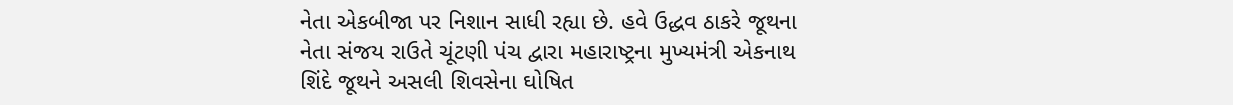નેતા એકબીજા પર નિશાન સાધી રહ્યા છે. હવે ઉદ્ધવ ઠાકરે જૂથના નેતા સંજય રાઉતે ચૂંટણી પંચ દ્વારા મહારાષ્ટ્રના મુખ્યમંત્રી એકનાથ શિંદે જૂથને અસલી શિવસેના ઘોષિત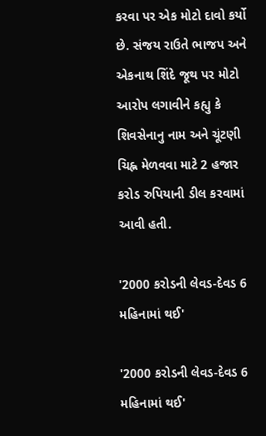કરવા પર એક મોટો દાવો કર્યો છે. સંજય રાઉતે ભાજપ અને એકનાથ શિંદે જૂથ પર મોટો આરોપ લગાવીને કહ્યુ કે શિવસેનાનુ નામ અને ચૂંટણી ચિહ્ન મેળવવા માટે 2 હજાર કરોડ રુપિયાની ડીલ કરવામાં આવી હતી.

'2000 કરોડની લેવડ-દેવડ 6 મહિનામાં થઈ'

'2000 કરોડની લેવડ-દેવડ 6 મહિનામાં થઈ'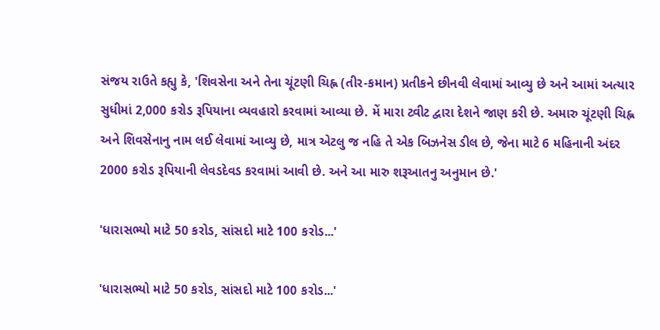સંજય રાઉતે કહ્યુ કે, 'શિવસેના અને તેના ચૂંટણી ચિહ્ન (તીર-કમાન) પ્રતીકને છીનવી લેવામાં આવ્યુ છે અને આમાં અત્યાર સુધીમાં 2,000 કરોડ રૂપિયાના વ્યવહારો કરવામાં આવ્યા છે. મેં મારા ટ્વીટ દ્વારા દેશને જાણ કરી છે. અમારુ ચૂંટણી ચિહ્ન અને શિવસેનાનુ નામ લઈ લેવામાં આવ્યુ છે, માત્ર એટલુ જ નહિ તે એક બિઝનેસ ડીલ છે, જેના માટે 6 મહિનાની અંદર 2000 કરોડ રૂપિયાની લેવડદેવડ કરવામાં આવી છે. અને આ મારુ શરૂઆતનુ અનુમાન છે.'

'ધારાસભ્યો માટે 50 કરોડ, સાંસદો માટે 100 કરોડ...'

'ધારાસભ્યો માટે 50 કરોડ, સાંસદો માટે 100 કરોડ...'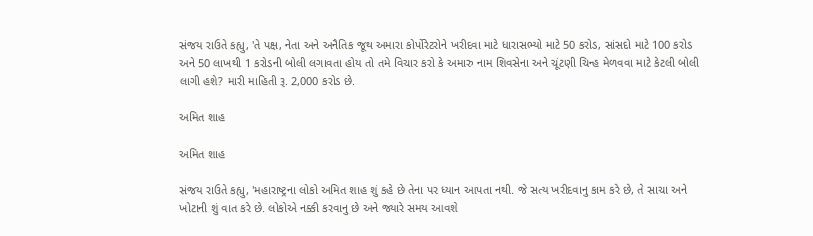સંજય રાઉતે કહ્યુ, 'તે પક્ષ, નેતા અને અનૈતિક જૂથ અમારા કોર્પોરેટરોને ખરીદવા માટે ધારાસભ્યો માટે 50 કરોડ, સાંસદો માટે 100 કરોડ અને 50 લાખથી 1 કરોડની બોલી લગાવતા હોય તો તમે વિચાર કરો કે અમારુ નામ શિવસેના અને ચૂંટણી ચિન્હ મેળવવા માટે કેટલી બોલી લાગી હશે? મારી માહિતી રૂ. 2,000 કરોડ છે.

અમિત શાહ

અમિત શાહ

સંજય રાઉતે કહ્યુ, 'મહારાષ્ટ્રના લોકો અમિત શાહ શું કહે છે તેના પર ધ્યાન આપતા નથી. જે સત્ય ખરીદવાનુ કામ કરે છે, તે સાચા અને ખોટાની શું વાત કરે છે. લોકોએ નક્કી કરવાનુ છે અને જ્યારે સમય આવશે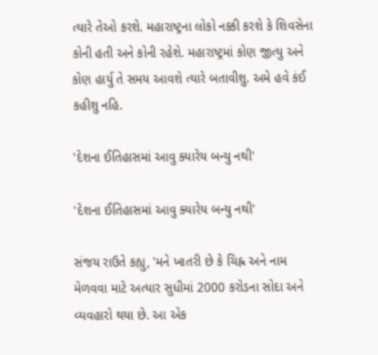ત્યારે તેઓ કરશે. મહારાષ્ટ્રના લોકો નક્કી કરશે કે શિવસેના કોની હતી અને કોની રહેશે. મહારાષ્ટ્રમાં કોણ જીત્યુ અને કોણ હાર્યુ તે સમય આવશે ત્યારે બતાવીશુ. અમે હવે કંઈ કહીશુ નહિ.

'દેશના ઈતિહાસમાં આવુ ક્યારેય બન્યુ નથી'

'દેશના ઈતિહાસમાં આવુ ક્યારેય બન્યુ નથી'

સંજય રાઉતે કહ્યુ, 'મને ખાતરી છે કે ચિહ્ન અને નામ મેળવવા માટે અત્યાર સુધીમાં 2000 કરોડના સોદા અને વ્યવહારો થયા છે. આ એક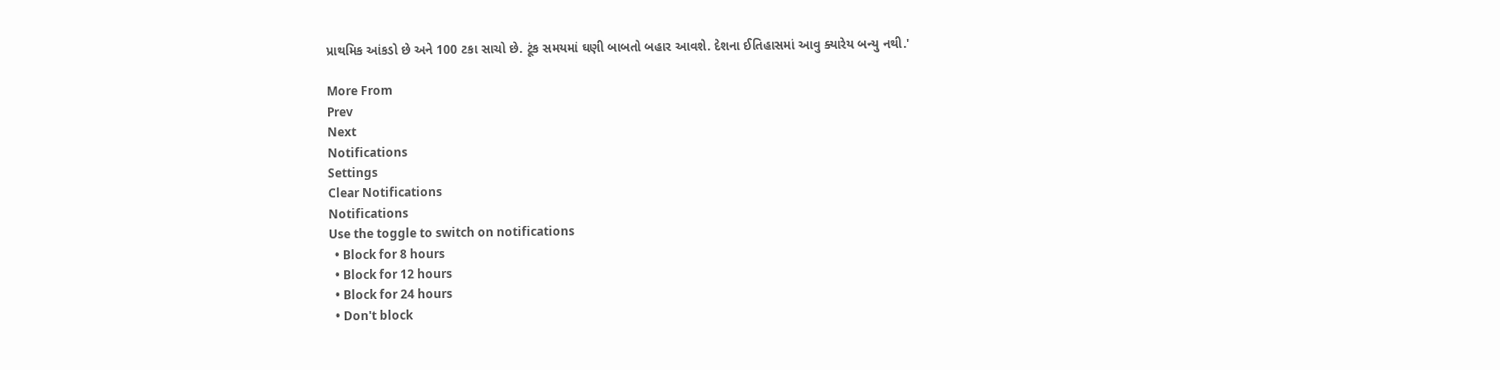પ્રાથમિક આંકડો છે અને 100 ટકા સાચો છે. ટૂંક સમયમાં ઘણી બાબતો બહાર આવશે. દેશના ઈતિહાસમાં આવુ ક્યારેય બન્યુ નથી.'

More From
Prev
Next
Notifications
Settings
Clear Notifications
Notifications
Use the toggle to switch on notifications
  • Block for 8 hours
  • Block for 12 hours
  • Block for 24 hours
  • Don't block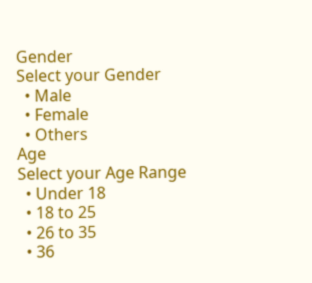Gender
Select your Gender
  • Male
  • Female
  • Others
Age
Select your Age Range
  • Under 18
  • 18 to 25
  • 26 to 35
  • 36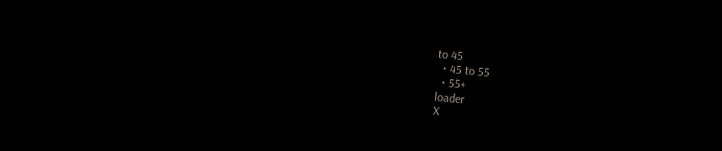to 45
  • 45 to 55
  • 55+
loader
X